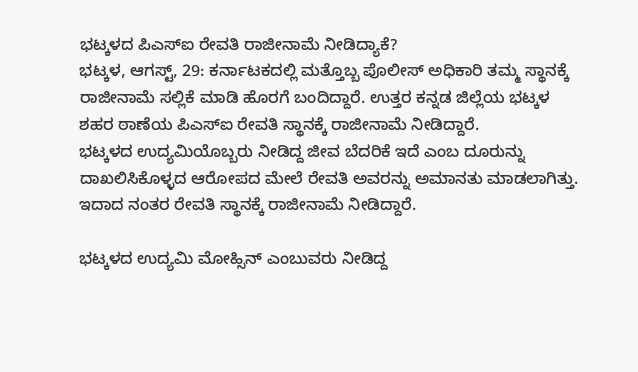ಭಟ್ಕಳದ ಪಿಎಸ್ಐ ರೇವತಿ ರಾಜೀನಾಮೆ ನೀಡಿದ್ಯಾಕೆ?
ಭಟ್ಕಳ, ಆಗಸ್ಟ್, 29: ಕರ್ನಾಟಕದಲ್ಲಿ ಮತ್ತೊಬ್ಬ ಪೊಲೀಸ್ ಅಧಿಕಾರಿ ತಮ್ಮ ಸ್ಥಾನಕ್ಕೆ ರಾಜೀನಾಮೆ ಸಲ್ಲಿಕೆ ಮಾಡಿ ಹೊರಗೆ ಬಂದಿದ್ದಾರೆ. ಉತ್ತರ ಕನ್ನಡ ಜಿಲ್ಲೆಯ ಭಟ್ಕಳ ಶಹರ ಠಾಣೆಯ ಪಿಎಸ್ಐ ರೇವತಿ ಸ್ಥಾನಕ್ಕೆ ರಾಜೀನಾಮೆ ನೀಡಿದ್ದಾರೆ.
ಭಟ್ಕಳದ ಉದ್ಯಮಿಯೊಬ್ಬರು ನೀಡಿದ್ದ ಜೀವ ಬೆದರಿಕೆ ಇದೆ ಎಂಬ ದೂರುನ್ನು ದಾಖಲಿಸಿಕೊಳ್ಳದ ಆರೋಪದ ಮೇಲೆ ರೇವತಿ ಅವರನ್ನು ಅಮಾನತು ಮಾಡಲಾಗಿತ್ತು. ಇದಾದ ನಂತರ ರೇವತಿ ಸ್ಥಾನಕ್ಕೆ ರಾಜೀನಾಮೆ ನೀಡಿದ್ದಾರೆ.

ಭಟ್ಕಳದ ಉದ್ಯಮಿ ಮೋಹ್ಸಿನ್ ಎಂಬುವರು ನೀಡಿದ್ದ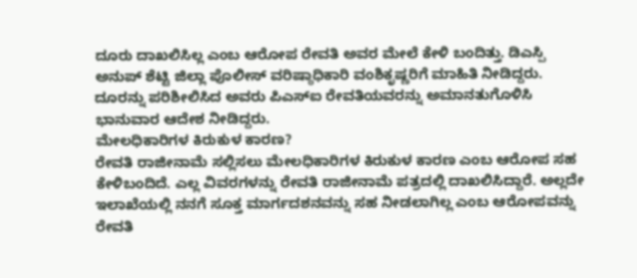ದೂರು ದಾಖಲಿಸಿಲ್ಲ ಎಂಬ ಆರೋಪ ರೇವತಿ ಅವರ ಮೇಲೆ ಕೇಳಿ ಬಂದಿತ್ತು. ಡಿಎಸ್ಪಿ ಅನುಪ್ ಶೆಟ್ಟಿ ಜಿಲ್ಲಾ ಪೊಲೀಸ್ ವರಿಷ್ಠಾಧಿಕಾರಿ ವಂಶಿಕೃಷ್ಣರಿಗೆ ಮಾಹಿತಿ ನೀಡಿದ್ದರು. ದೂರನ್ನು ಪರಿಶೀಲಿಸಿದ ಅವರು ಪಿಎಸ್ಐ ರೇವತಿಯವರನ್ನು ಅಮಾನತುಗೊಳಿಸಿ ಭಾನುವಾರ ಆದೇಶ ನೀಡಿದ್ದರು.
ಮೇಲಧಿಕಾರಿಗಳ ಕಿರುಕುಳ ಕಾರಣ?
ರೇವತಿ ರಾಜೀನಾಮೆ ಸಲ್ಲಿಸಲು ಮೇಲಧಿಕಾರಿಗಳ ಕಿರುಕುಳ ಕಾರಣ ಎಂಬ ಆರೋಪ ಸಹ ಕೇಳಿಬಂದಿದೆ. ಎಲ್ಲ ವಿವರಗಳನ್ನು ರೇವತಿ ರಾಜೀನಾಮೆ ಪತ್ರದಲ್ಲಿ ದಾಖಲಿಸಿದ್ದಾರೆ. ಅಲ್ಲದೇ ಇಲಾಖೆಯಲ್ಲಿ ನನಗೆ ಸೂಕ್ತ ಮಾರ್ಗದಶನವನ್ನು ಸಹ ನೀಡಲಾಗಿಲ್ಲ ಎಂಬ ಆರೋಪವನ್ನು ರೇವತಿ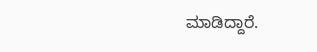ಮಾಡಿದ್ದಾರೆ.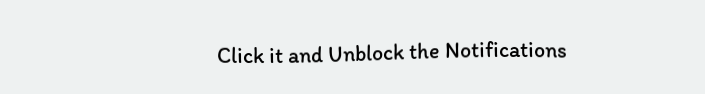Click it and Unblock the Notifications